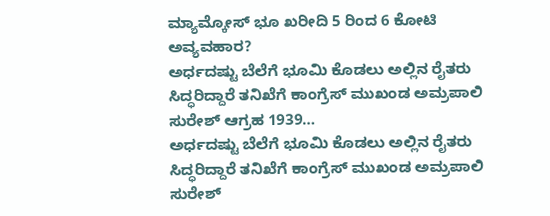ಮ್ಯಾಮ್ಕೋಸ್ ಭೂ ಖರೀದಿ 5 ರಿಂದ 6 ಕೋಟಿ ಅವ್ಯವಹಾರ?
ಅರ್ಧದಷ್ಟು ಬೆಲೆಗೆ ಭೂಮಿ ಕೊಡಲು ಅಲ್ಲಿನ ರೈತರು ಸಿದ್ಧರಿದ್ದಾರೆ ತನಿಖೆಗೆ ಕಾಂಗ್ರೆಸ್ ಮುಖಂಡ ಅಮ್ರಪಾಲಿ ಸುರೇಶ್ ಆಗ್ರಹ 1939…
ಅರ್ಧದಷ್ಟು ಬೆಲೆಗೆ ಭೂಮಿ ಕೊಡಲು ಅಲ್ಲಿನ ರೈತರು ಸಿದ್ಧರಿದ್ದಾರೆ ತನಿಖೆಗೆ ಕಾಂಗ್ರೆಸ್ ಮುಖಂಡ ಅಮ್ರಪಾಲಿ ಸುರೇಶ್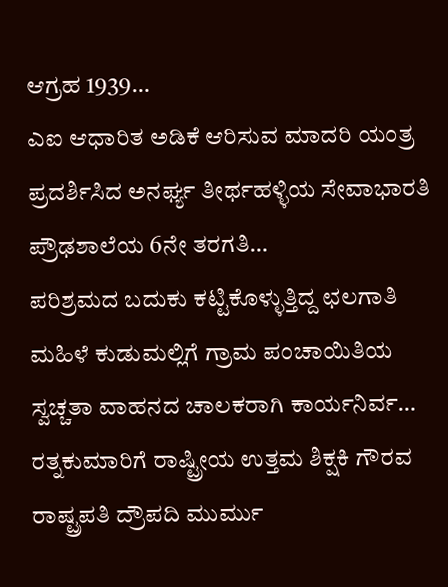ಆಗ್ರಹ 1939…
ಎಐ ಆಧಾರಿತ ಅಡಿಕೆ ಆರಿಸುವ ಮಾದರಿ ಯಂತ್ರ ಪ್ರದರ್ಶಿಸಿದ ಅನರ್ಘ್ಯ ತೀರ್ಥಹಳ್ಳಿಯ ಸೇವಾಭಾರತಿ ಪ್ರೌಢಶಾಲೆಯ 6ನೇ ತರಗತಿ…
ಪರಿಶ್ರಮದ ಬದುಕು ಕಟ್ಟಿಕೊಳ್ಳುತ್ತಿದ್ದ ಛಲಗಾತಿ ಮಹಿಳೆ ಕುಡುಮಲ್ಲಿಗೆ ಗ್ರಾಮ ಪಂಚಾಯಿತಿಯ ಸ್ವಚ್ಚತಾ ವಾಹನದ ಚಾಲಕರಾಗಿ ಕಾರ್ಯನಿರ್ವ…
ರತ್ನಕುಮಾರಿಗೆ ರಾಷ್ಟ್ರೀಯ ಉತ್ತಮ ಶಿಕ್ಷಕಿ ಗೌರವ ರಾಷ್ಟ್ರಪತಿ ದ್ರೌಪದಿ ಮುರ್ಮು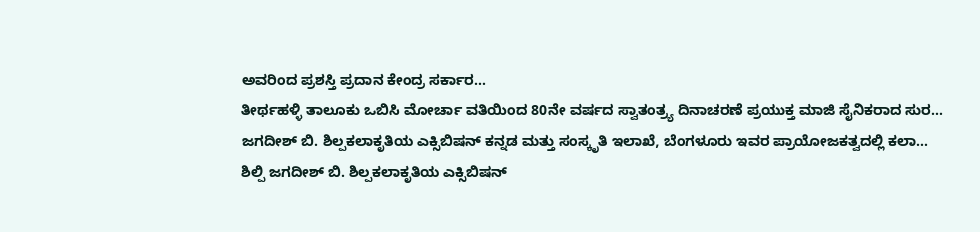ಅವರಿಂದ ಪ್ರಶಸ್ತಿ ಪ್ರದಾನ ಕೇಂದ್ರ ಸರ್ಕಾರ…
ತೀರ್ಥಹಳ್ಳಿ ತಾಲೂಕು ಒಬಿಸಿ ಮೋರ್ಚಾ ವತಿಯಿಂದ 80ನೇ ವರ್ಷದ ಸ್ವಾತಂತ್ರ್ಯ ದಿನಾಚರಣೆ ಪ್ರಯುಕ್ತ ಮಾಜಿ ಸೈನಿಕರಾದ ಸುರ…
ಜಗದೀಶ್ ಬಿ. ಶಿಲ್ಪಕಲಾಕೃತಿಯ ಎಕ್ಸಿಬಿಷನ್ ಕನ್ನಡ ಮತ್ತು ಸಂಸ್ಕೃತಿ ಇಲಾಖೆ, ಬೆಂಗಳೂರು ಇವರ ಪ್ರಾಯೋಜಕತ್ವದಲ್ಲಿ ಕಲಾ…
ಶಿಲ್ಪಿ ಜಗದೀಶ್ ಬಿ. ಶಿಲ್ಪಕಲಾಕೃತಿಯ ಎಕ್ಸಿಬಿಷನ್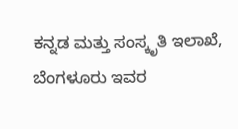ಕನ್ನಡ ಮತ್ತು ಸಂಸ್ಕೃತಿ ಇಲಾಖೆ, ಬೆಂಗಳೂರು ಇವರ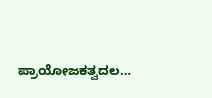ಪ್ರಾಯೋಜಕತ್ವದಲ…